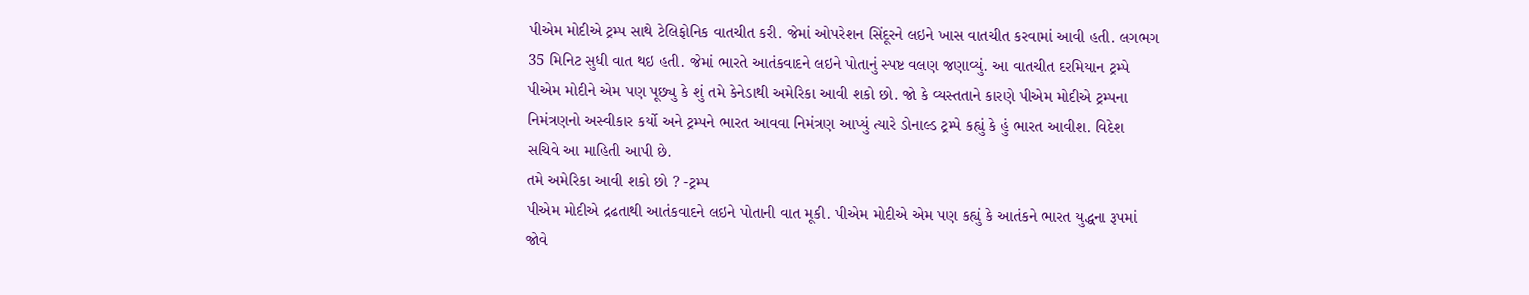પીએમ મોદીએ ટ્રમ્પ સાથે ટેલિફોનિક વાતચીત કરી. જેમાં ઓપરેશન સિંદૂરને લઇને ખાસ વાતચીત કરવામાં આવી હતી. લગભગ 35 મિનિટ સુધી વાત થઇ હતી. જેમાં ભારતે આતંકવાદને લઇને પોતાનું સ્પષ્ટ વલણ જણાવ્યું. આ વાતચીત દરમિયાન ટ્રમ્પે પીએમ મોદીને એમ પણ પૂછ્યુ કે શું તમે કેનેડાથી અમેરિકા આવી શકો છો. જો કે વ્યસ્તતાને કારણે પીએમ મોદીએ ટ્રમ્પના નિમંત્રણનો અસ્વીકાર કર્યો અને ટ્રમ્પને ભારત આવવા નિમંત્રણ આપ્યું ત્યારે ડોનાલ્ડ ટ્રમ્પે કહ્યું કે હું ભારત આવીશ. વિદેશ સચિવે આ માહિતી આપી છે.
તમે અમેરિકા આવી શકો છો ? -ટ્રમ્પ
પીએમ મોદીએ દ્રઢતાથી આતંકવાદને લઇને પોતાની વાત મૂકી. પીએમ મોદીએ એમ પણ કહ્યું કે આતંકને ભારત યુદ્ધના રૂપમાં જોવે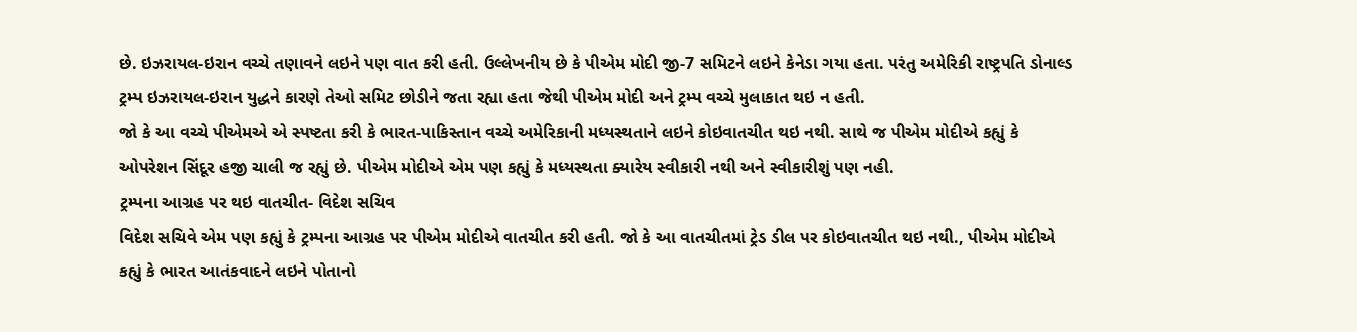છે. ઇઝરાયલ-ઇરાન વચ્ચે તણાવને લઇને પણ વાત કરી હતી. ઉલ્લેખનીય છે કે પીએમ મોદી જી-7 સમિટને લઇને કેનેડા ગયા હતા. પરંતુ અમેરિકી રાષ્ટ્રપતિ ડોનાલ્ડ ટ્રમ્પ ઇઝરાયલ-ઇરાન યુદ્ધને કારણે તેઓ સમિટ છોડીને જતા રહ્યા હતા જેથી પીએમ મોદી અને ટ્રમ્પ વચ્ચે મુલાકાત થઇ ન હતી.
જો કે આ વચ્ચે પીએમએ એ સ્પષ્ટતા કરી કે ભારત-પાકિસ્તાન વચ્ચે અમેરિકાની મધ્યસ્થતાને લઇને કોઇવાતચીત થઇ નથી. સાથે જ પીએમ મોદીએ કહ્યું કે ઓપરેશન સિંદૂર હજી ચાલી જ રહ્યું છે. પીએમ મોદીએ એમ પણ કહ્યું કે મધ્યસ્થતા ક્યારેય સ્વીકારી નથી અને સ્વીકારીશું પણ નહી.
ટ્રમ્પના આગ્રહ પર થઇ વાતચીત- વિદેશ સચિવ
વિદેશ સચિવે એમ પણ કહ્યું કે ટ્રમ્પના આગ્રહ પર પીએમ મોદીએ વાતચીત કરી હતી. જો કે આ વાતચીતમાં ટ્રેડ ડીલ પર કોઇવાતચીત થઇ નથી., પીએમ મોદીએ કહ્યું કે ભારત આતંકવાદને લઇને પોતાનો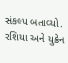સંકલ્પ બતાવ્યો. રશિયા અને યુક્રેન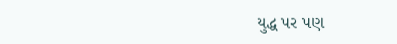યુદ્ધ પર પણ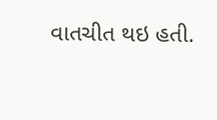વાતચીત થઇ હતી.